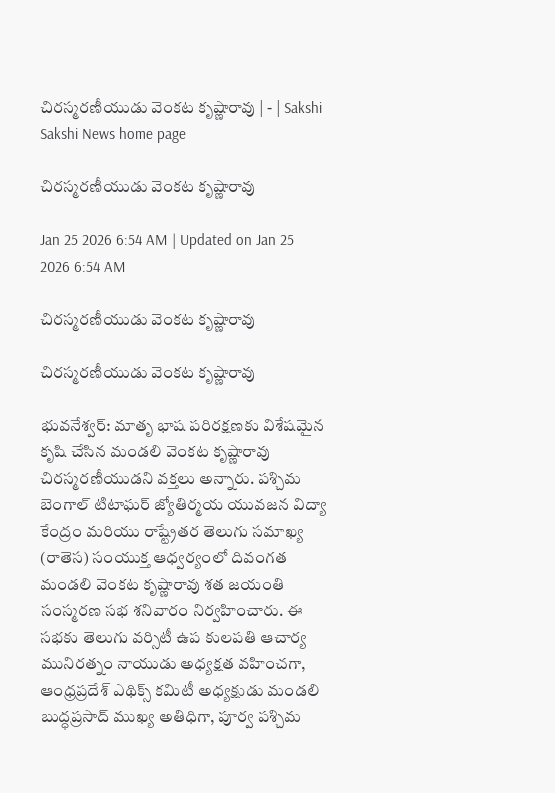చిరస్మరణీయుడు వెంకట కృష్ణారావు | - | Sakshi
Sakshi News home page

చిరస్మరణీయుడు వెంకట కృష్ణారావు

Jan 25 2026 6:54 AM | Updated on Jan 25 2026 6:54 AM

చిరస్మరణీయుడు వెంకట కృష్ణారావు

చిరస్మరణీయుడు వెంకట కృష్ణారావు

భువనేశ్వర్‌: మాతృ భాష పరిరక్షణకు విశేషమైన కృషి చేసిన మండలి వెంకట కృష్ణారావు చిరస్మరణీయుడని వక్తలు అన్నారు. పశ్చిమ బెంగాల్‌ టిటాఘర్‌ జ్యోతిర్మయ యువజన విద్యా కేంద్రం మరియు రాష్ట్రేతర తెలుగు సమాఖ్య (రాతెస) సంయుక్త ఆధ్వర్యంలో దివంగత మండలి వెంకట కృష్ణారావు శత జయంతి సంస్మరణ సభ శనివారం నిర్వహించారు. ఈ సభకు తెలుగు వర్సిటీ ఉప కులపతి ఆచార్య మునిరత్నం నాయుడు అధ్యక్షత వహించగా, ఆంధ్రప్రదేశ్‌ ఎథిక్స్‌ కమిటీ అధ్యక్షుడు మండలి బుద్ధప్రసాద్‌ ముఖ్య అతిధిగా, పూర్వ పశ్చిమ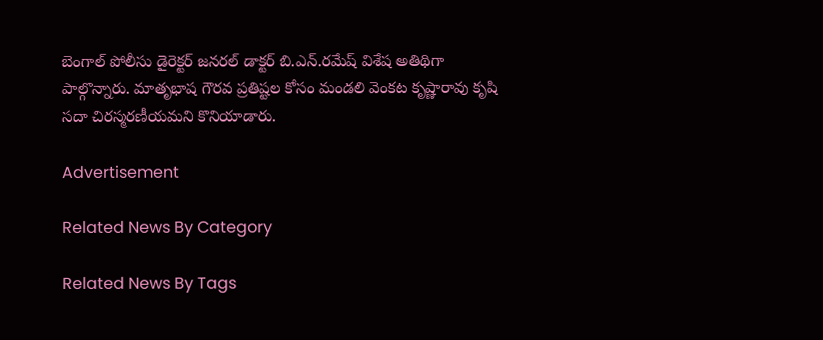బెంగాల్‌ పోలీసు డైరెక్టర్‌ జనరల్‌ డాక్టర్‌ బి.ఎన్‌.రమేష్‌ విశేష అతిథిగా పాల్గొన్నారు. మాతృభాష గౌరవ ప్రతిష్టల కోసం మండలి వెంకట కృష్ణారావు కృషి సదా చిరస్మరణీయమని కొనియాడారు.

Advertisement

Related News By Category

Related News By Tags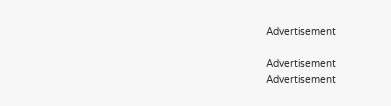Advertisement

Advertisement
Advertisement